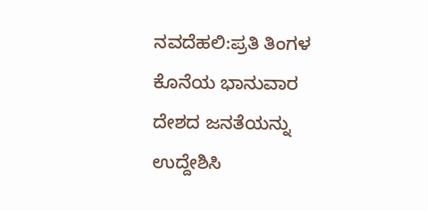ನವದೆಹಲಿ:ಪ್ರತಿ ತಿಂಗಳ ಕೊನೆಯ ಭಾನುವಾರ ದೇಶದ ಜನತೆಯನ್ನು ಉದ್ದೇಶಿಸಿ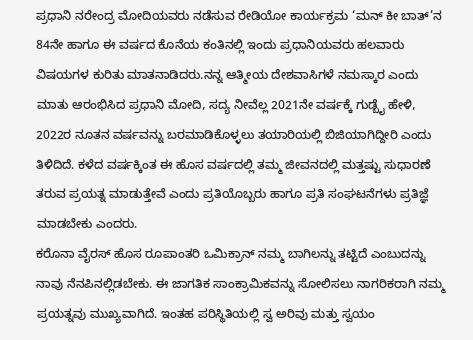ಪ್ರಧಾನಿ ನರೇಂದ್ರ ಮೋದಿಯವರು ನಡೆಸುವ ರೇಡಿಯೋ ಕಾರ್ಯಕ್ರಮ ‘ಮನ್‌ ಕೀ ಬಾತ್‌’ನ 84ನೇ ಹಾಗೂ ಈ ವರ್ಷದ ಕೊನೆಯ ಕಂತಿನಲ್ಲಿ ಇಂದು ಪ್ರಧಾನಿಯವರು ಹಲವಾರು ವಿಷಯಗಳ ಕುರಿತು ಮಾತನಾಡಿದರು.ನನ್ನ ಆತ್ಮೀಯ ದೇಶವಾಸಿಗಳೆ ನಮಸ್ಕಾರ ಎಂದು ಮಾತು ಆರಂಭಿಸಿದ ಪ್ರಧಾನಿ ಮೋದಿ, ಸದ್ಯ ನೀವೆಲ್ಲ 2021ನೇ ವರ್ಷಕ್ಕೆ ಗುಡ್ಬೈ ಹೇಳಿ, 2022ರ ನೂತನ ವರ್ಷವನ್ನು ಬರಮಾಡಿಕೊಳ್ಳಲು ತಯಾರಿಯಲ್ಲಿ ಬಿಜಿಯಾಗಿದ್ದೀರಿ ಎಂದು ತಿಳಿದಿದೆ. ಕಳೆದ ವರ್ಷಕ್ಕಿಂತ ಈ ಹೊಸ ವರ್ಷದಲ್ಲಿ ತಮ್ಮ ಜೀವನದಲ್ಲಿ ಮತ್ತಷ್ಟು ಸುಧಾರಣೆ ತರುವ ಪ್ರಯತ್ನ ಮಾಡುತ್ತೇವೆ ಎಂದು ಪ್ರತಿಯೊಬ್ಬರು ಹಾಗೂ ಪ್ರತಿ ಸಂಘಟನೆಗಳು ಪ್ರತಿಜ್ಞೆ ಮಾಡಬೇಕು ಎಂದರು.
ಕರೊನಾ ವೈರಸ್ ಹೊಸ ರೂಪಾಂತರಿ ಒಮಿಕ್ರಾನ್ ನಮ್ಮ ಬಾಗಿಲನ್ನು ತಟ್ಟಿದೆ ಎಂಬುದನ್ನು ನಾವು ನೆನಪಿನಲ್ಲಿಡಬೇಕು. ಈ ಜಾಗತಿಕ ಸಾಂಕ್ರಾಮಿಕವನ್ನು ಸೋಲಿಸಲು ನಾಗರಿಕರಾಗಿ ನಮ್ಮ ಪ್ರಯತ್ನವು ಮುಖ್ಯವಾಗಿದೆ. ಇಂತಹ ಪರಿಸ್ಥಿತಿಯಲ್ಲಿ ಸ್ವ ಅರಿವು ಮತ್ತು ಸ್ವಯಂ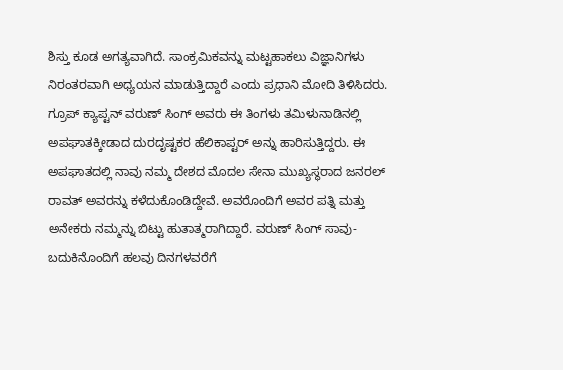ಶಿಸ್ತು ಕೂಡ ಅಗತ್ಯವಾಗಿದೆ. ಸಾಂಕ್ರಮಿಕವನ್ನು ಮಟ್ಟಹಾಕಲು ವಿಜ್ಞಾನಿಗಳು ನಿರಂತರವಾಗಿ ಅಧ್ಯಯನ ಮಾಡುತ್ತಿದ್ದಾರೆ ಎಂದು ಪ್ರಧಾನಿ ಮೋದಿ ತಿಳಿಸಿದರು.
ಗ್ರೂಪ್ ಕ್ಯಾಪ್ಟನ್ ವರುಣ್ ಸಿಂಗ್ ಅವರು ಈ ತಿಂಗಳು ತಮಿಳುನಾಡಿನಲ್ಲಿ ಅಪಘಾತಕ್ಕೀಡಾದ ದುರದೃಷ್ಟಕರ ಹೆಲಿಕಾಪ್ಟರ್ ಅನ್ನು ಹಾರಿಸುತ್ತಿದ್ದರು. ಈ ಅಪಘಾತದಲ್ಲಿ ನಾವು ನಮ್ಮ ದೇಶದ ಮೊದಲ ಸೇನಾ ಮುಖ್ಯಸ್ಥರಾದ ಜನರಲ್ ರಾವತ್ ಅವರನ್ನು ಕಳೆದುಕೊಂಡಿದ್ದೇವೆ. ಅವರೊಂದಿಗೆ ಅವರ ಪತ್ನಿ ಮತ್ತು ಅನೇಕರು ನಮ್ಮನ್ನು ಬಿಟ್ಟು ಹುತಾತ್ಮರಾಗಿದ್ದಾರೆ. ವರುಣ್ ಸಿಂಗ್ ಸಾವು-ಬದುಕಿನೊಂದಿಗೆ ಹಲವು ದಿನಗಳವರೆಗೆ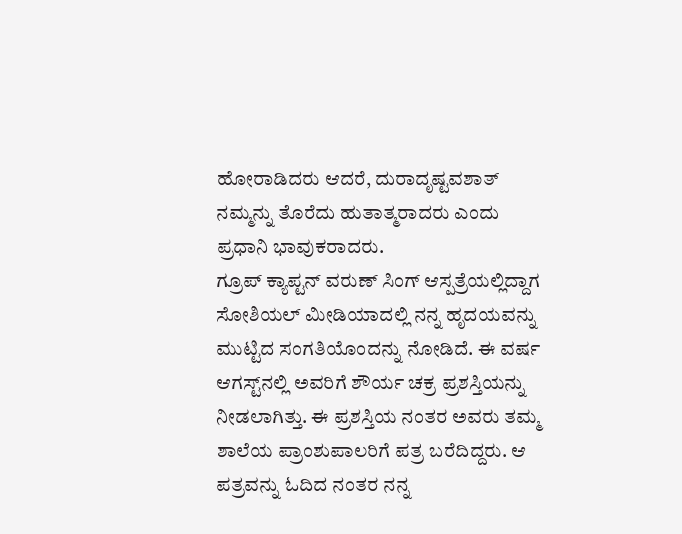ಹೋರಾಡಿದರು ಆದರೆ, ದುರಾದೃಷ್ಟವಶಾತ್ ನಮ್ಮನ್ನು ತೊರೆದು ಹುತಾತ್ಮರಾದರು ಎಂದು ಪ್ರಧಾನಿ ಭಾವುಕರಾದರು.
ಗ್ರೂಪ್ ಕ್ಯಾಪ್ಟನ್ ವರುಣ್ ಸಿಂಗ್ ಆಸ್ಪತ್ರೆಯಲ್ಲಿದ್ದಾಗ ಸೋಶಿಯಲ್ ಮೀಡಿಯಾದಲ್ಲಿ ನನ್ನ ಹೃದಯವನ್ನು ಮುಟ್ಟಿದ ಸಂಗತಿಯೊಂದನ್ನು ನೋಡಿದೆ. ಈ ವರ್ಷ ಆಗಸ್ಟ್‌ನಲ್ಲಿ ಅವರಿಗೆ ಶೌರ್ಯ ಚಕ್ರ ಪ್ರಶಸ್ತಿಯನ್ನು ನೀಡಲಾಗಿತ್ತು. ಈ ಪ್ರಶಸ್ತಿಯ ನಂತರ ಅವರು ತಮ್ಮ ಶಾಲೆಯ ಪ್ರಾಂಶುಪಾಲರಿಗೆ ಪತ್ರ ಬರೆದಿದ್ದರು. ಆ ಪತ್ರವನ್ನು ಓದಿದ ನಂತರ ನನ್ನ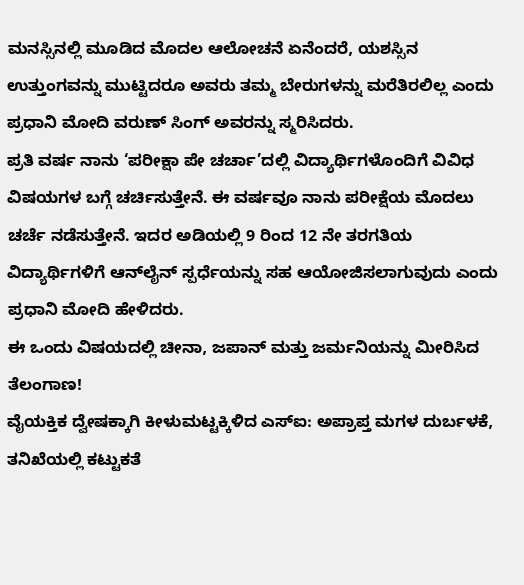ಮನಸ್ಸಿನಲ್ಲಿ ಮೂಡಿದ ಮೊದಲ ಆಲೋಚನೆ ಏನೆಂದರೆ, ಯಶಸ್ಸಿನ ಉತ್ತುಂಗವನ್ನು ಮುಟ್ಟಿದರೂ ಅವರು ತಮ್ಮ ಬೇರುಗಳನ್ನು ಮರೆತಿರಲಿಲ್ಲ ಎಂದು ಪ್ರಧಾನಿ ಮೋದಿ ವರುಣ್ ಸಿಂಗ್ ಅವರನ್ನು ಸ್ಮರಿಸಿದರು.
ಪ್ರತಿ ವರ್ಷ ನಾನು ‘ಪರೀಕ್ಷಾ ಪೇ ಚರ್ಚಾ’ದಲ್ಲಿ ವಿದ್ಯಾರ್ಥಿಗಳೊಂದಿಗೆ ವಿವಿಧ ವಿಷಯಗಳ ಬಗ್ಗೆ ಚರ್ಚಿಸುತ್ತೇನೆ. ಈ ವರ್ಷವೂ ನಾನು ಪರೀಕ್ಷೆಯ ಮೊದಲು ಚರ್ಚೆ ನಡೆಸುತ್ತೇನೆ. ಇದರ ಅಡಿಯಲ್ಲಿ 9 ರಿಂದ 12 ನೇ ತರಗತಿಯ ವಿದ್ಯಾರ್ಥಿಗಳಿಗೆ ಆನ್‌ಲೈನ್ ಸ್ಪರ್ಧೆಯನ್ನು ಸಹ ಆಯೋಜಿಸಲಾಗುವುದು ಎಂದು ಪ್ರಧಾನಿ ಮೋದಿ ಹೇಳಿದರು.
ಈ ಒಂದು ವಿಷಯದಲ್ಲಿ ಚೀನಾ, ಜಪಾನ್ ಮತ್ತು ಜರ್ಮನಿಯನ್ನು ಮೀರಿಸಿದ ತೆಲಂಗಾಣ!
ವೈಯಕ್ತಿಕ ದ್ವೇಷಕ್ಕಾಗಿ ಕೀಳುಮಟ್ಟಕ್ಕಿಳಿದ ಎಸ್ಐ: ಅಪ್ರಾಪ್ತ ಮಗಳ ದುರ್ಬಳಕೆ, ತನಿಖೆಯಲ್ಲಿ ಕಟ್ಟುಕತೆ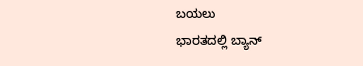ಬಯಲು
ಭಾರತದಲ್ಲಿ ಬ್ಯಾನ್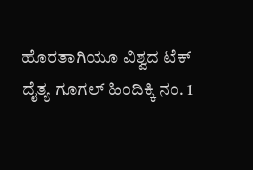ಹೊರತಾಗಿಯೂ ವಿಶ್ವದ ಟೆಕ್ ದೈತ್ಯ ಗೂಗಲ್ ಹಿಂದಿಕ್ಕಿ ನಂ. 1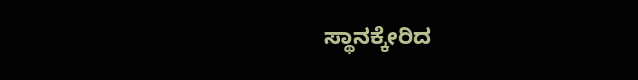ಸ್ಥಾನಕ್ಕೇರಿದ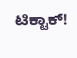ಟಿಕ್ಟಾಕ್!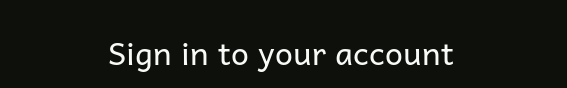Sign in to your account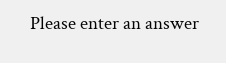Please enter an answer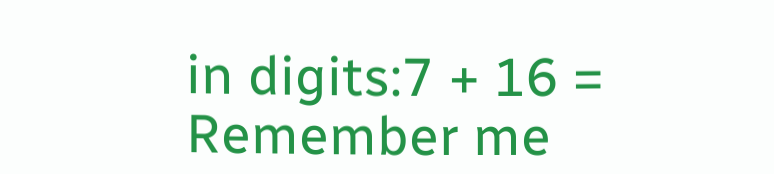in digits:7 + 16 =
Remember me